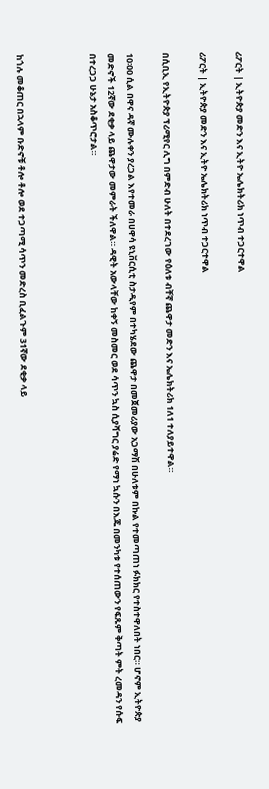ሪፖርት | ኢትዮጵያ መድን እና ኢትዮ ኤሌክትሪክ ነጥብ ተጋርተዋል

ሪፖርት | ኢትዮጵያ መድን እና ኢትዮ ኤሌክትሪክ ነጥብ ተጋርተዋል

በሲቢኢ የኢትዮጵያ ፕሪሚየር ሊግ በምድብ ሁለት በተደረገው የዕለቱ ብቸኛ ጨዋታ መድን እና ኤሌክትሪክ 1ለ1 ተለያይተዋል።

10፡00 ሲል በዋና ዳኛ ሙሉቀን ያረጋል እየተመራ በሀዋሳ ዩኒቨርሲቲ ስታዲየም በተካሄደው ጨዋታ በመጀመሪያው አጋማሽ በሁለቱም በኩል የተመጣጠነ ፉክክር የተስተዋለበት ነበር። ሆኖም ኢትዮጵያ መድኖች 12ኛው ደቂቃ ላይ ጨዋታው መምራት ችለዋል። ዳዊት አውላቸው ከቀኝ መስመር ወደ ሳጥን ኳስ ሲያሻግር ያሬድ የማነ ኳሱን በእጁ በመንካቱ የተሰጠውን የፍጹም ቅጣት ምት ረመዳን የሱፍ በተረጋጋ ሁኔታ አስቆጥሮታል።



ከጎሉ መቆጠር በኋላም ቡድኖቹ ቶሎ ቶሎ ወደ ተጋጣሚ ሳጥን መድረስ ቢፈልጉም 31ኛው ደቂቃ ላይ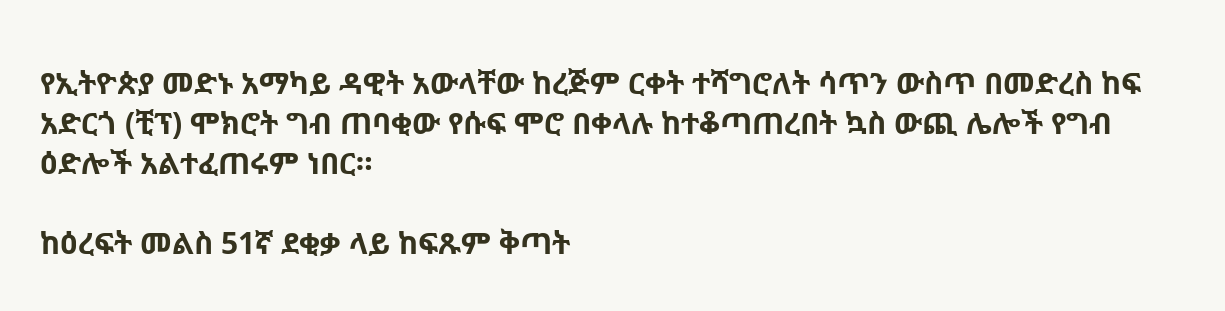የኢትዮጵያ መድኑ አማካይ ዳዊት አውላቸው ከረጅም ርቀት ተሻግሮለት ሳጥን ውስጥ በመድረስ ከፍ አድርጎ (ቺፕ) ሞክሮት ግብ ጠባቂው የሱፍ ሞሮ በቀላሉ ከተቆጣጠረበት ኳስ ውጪ ሌሎች የግብ ዕድሎች አልተፈጠሩም ነበር።

ከዕረፍት መልስ 51ኛ ደቂቃ ላይ ከፍጹም ቅጣት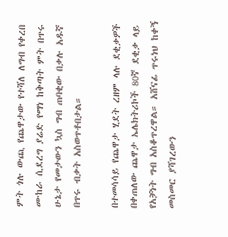ምት ጎሉ ውጪ የጨዋታው የተሻለ ለግብ የቀረበ ሙከራ ሲደረግ ያሬድ የማነ ከቅጣት ምት በጥሩ ሁኔታ የመታውን ኳስ ግብ ጠባቂው በቃሉ አዱኛ  በጥሩ ብቃት አስወጥቶበታል።

በተመሳሳይ የጨዋታ ሂደት ረዘም ላሉ ደቂቃዎች በቀጠለው ጨዋታ ኤሌክትሪኮች 80ኛ ደቂቃ ላይ የአቻነት ግብ አስቆጥረዋል። አሸናፊ ጥሩነህ ከቀኝ መስመር ያሻገረውን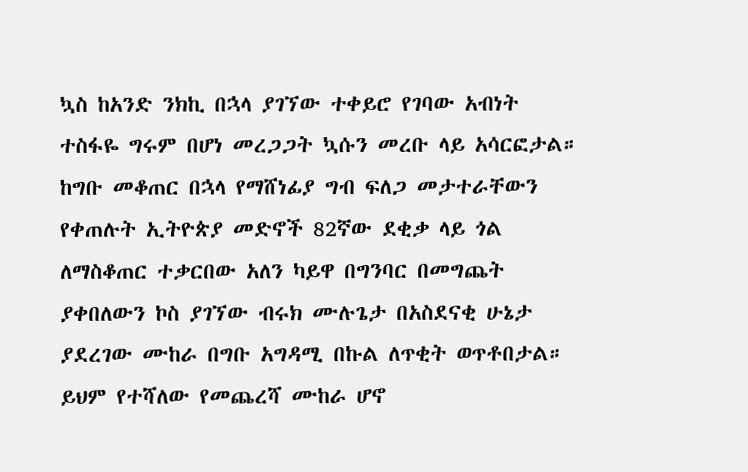ኳስ ከአንድ ንክኪ በኋላ ያገኘው ተቀይሮ የገባው አብነት ተስፋዬ ግሩም በሆነ መረጋጋት ኳሱን መረቡ ላይ አሳርፎታል። ከግቡ መቆጠር በኋላ የማሸነፊያ ግብ ፍለጋ መታተራቸውን የቀጠሉት ኢትዮጵያ መድኖች 82ኛው ደቂቃ ላይ ጎል ለማስቆጠር ተቃርበው አለን ካይዋ በግንባር በመግጨት ያቀበለውን ኮስ ያገኘው ብሩክ ሙሉጌታ በአስደናቂ ሁኔታ ያደረገው ሙከራ በግቡ አግዳሚ በኩል ለጥቂት ወጥቶበታል። ይህም የተሻለው የመጨረሻ ሙከራ ሆኖ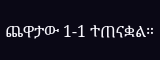ጨዋታው 1-1 ተጠናቋል።